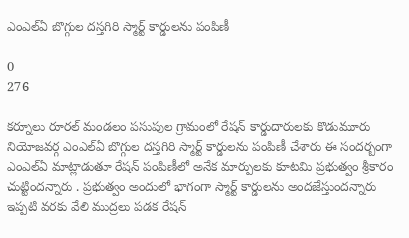ఎంఎల్ఏ బొగ్గుల దస్తగిరి స్మార్ట్ కార్డులను పంపిణీ

0
276

కర్నూలు రూరల్ మండలం పసుపుల గ్రామంలో రేషన్ కార్డుదారులకు కొడుమూరు నియోజవర్గ ఎంఎల్ఏ బొగ్గుల దస్తగిరి స్మార్ట్ కార్డులను పంపిణీ చేశారు ఈ సందర్బంగా ఎంఎల్ఏ మాట్లాడుతూ రేషన్ పంపిణీలో అనేక మార్పులకు కూటమి ప్రభుత్వం శ్రీకారం చుట్టిందన్నారు . ప్రభుత్వం అందులో భాగంగా స్మార్ట్ కార్డులను అందజేస్తుందన్నారు ఇప్పటి వరకు వేలి ముద్రలు పడక రేషన్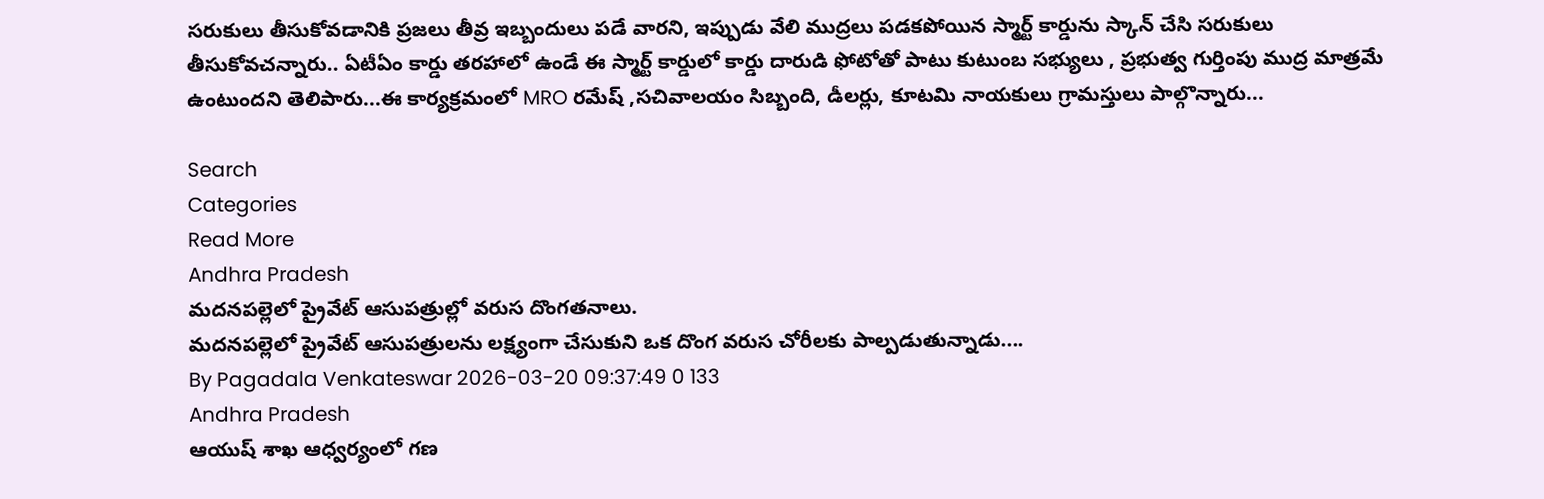సరుకులు తీసుకోవడానికి ప్రజలు తీవ్ర ఇబ్బందులు పడే వారని, ఇప్పుడు వేలి ముద్రలు పడకపోయిన స్మార్ట్ కార్డును స్కాన్ చేసి సరుకులు తీసుకోవచన్నారు.. ఏటీఏం కార్డు తరహాలో ఉండే ఈ స్మార్ట్ కార్డులో కార్డు దారుడి ఫోటోతో పాటు కుటుంబ సభ్యులు , ప్రభుత్వ గుర్తింపు ముద్ర మాత్రమే ఉంటుందని తెలిపారు...ఈ కార్యక్రమంలో MRO రమేష్ ,సచివాలయం సిబ్బంది, డీలర్లు, కూటమి నాయకులు గ్రామస్తులు పాల్గొన్నారు...

Search
Categories
Read More
Andhra Pradesh
మదనపల్లెలో ప్రైవేట్ ఆసుపత్రుల్లో వరుస దొంగతనాలు.
మదనపల్లెలో ప్రైవేట్ ఆసుపత్రులను లక్ష్యంగా చేసుకుని ఒక దొంగ వరుస చోరీలకు పాల్పడుతున్నాడు....
By Pagadala Venkateswar 2026-03-20 09:37:49 0 133
Andhra Pradesh
ఆయుష్ శాఖ ఆధ్వర్యంలో గణ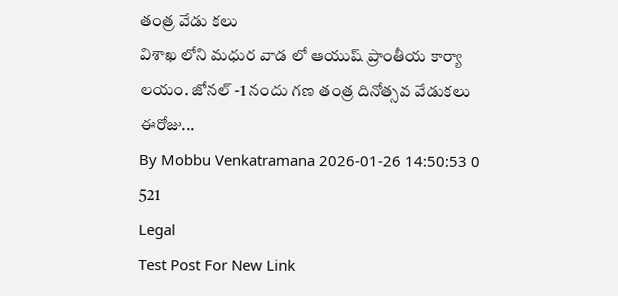తంత్ర వేడు కలు
విశాఖ లోని మధుర వాడ లో ఆయుష్ ప్రాంతీయ కార్యా లయం. జోనల్ -1 నందు గణ తంత్ర దినోత్సవ వేడుకలు ఈరోజు...
By Mobbu Venkatramana 2026-01-26 14:50:53 0 521
Legal
Test Post For New Link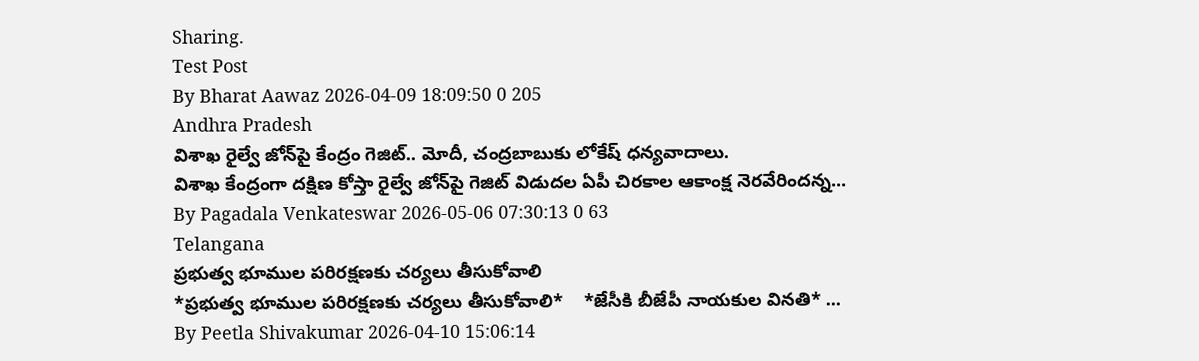Sharing.
Test Post
By Bharat Aawaz 2026-04-09 18:09:50 0 205
Andhra Pradesh
విశాఖ రైల్వే జోన్‌పై కేంద్రం గెజిట్.. మోదీ, చంద్రబాబుకు లోకేష్ ధన్యవాదాలు.
విశాఖ కేంద్రంగా దక్షిణ కోస్తా రైల్వే జోన్‌పై గెజిట్ విడుదల ఏపీ చిరకాల ఆకాంక్ష నెరవేరిందన్న...
By Pagadala Venkateswar 2026-05-06 07:30:13 0 63
Telangana
ప్రభుత్వ భూముల పరిరక్షణకు చర్యలు తీసుకోవాలి
*ప్రభుత్వ భూముల పరిరక్షణకు చర్యలు తీసుకోవాలి*    *జేసీకి బీజేపీ నాయకుల వినతి* ...
By Peetla Shivakumar 2026-04-10 15:06:14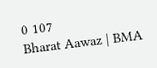0 107
Bharat Aawaz | BMA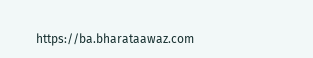https://ba.bharataawaz.com